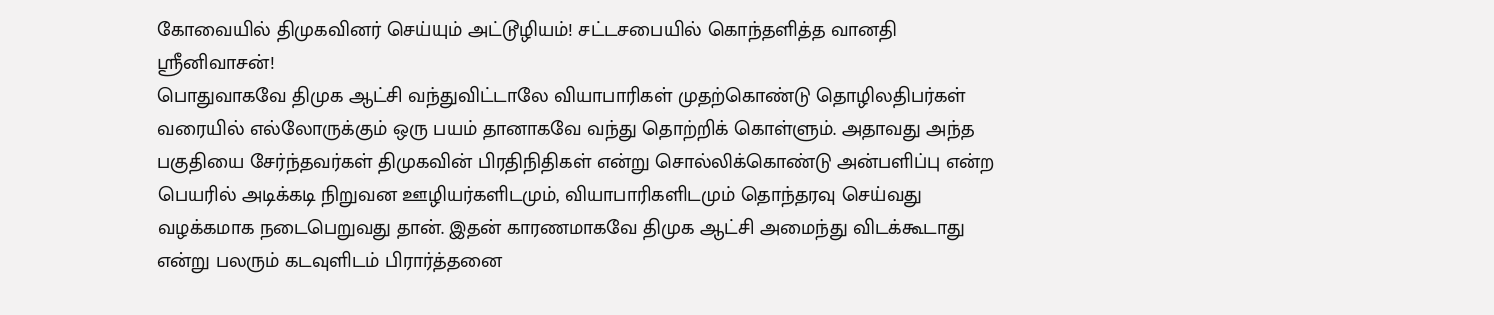கோவையில் திமுகவினர் செய்யும் அட்டூழியம்! சட்டசபையில் கொந்தளித்த வானதி ஸ்ரீனிவாசன்!
பொதுவாகவே திமுக ஆட்சி வந்துவிட்டாலே வியாபாரிகள் முதற்கொண்டு தொழிலதிபர்கள் வரையில் எல்லோருக்கும் ஒரு பயம் தானாகவே வந்து தொற்றிக் கொள்ளும். அதாவது அந்த பகுதியை சேர்ந்தவர்கள் திமுகவின் பிரதிநிதிகள் என்று சொல்லிக்கொண்டு அன்பளிப்பு என்ற பெயரில் அடிக்கடி நிறுவன ஊழியர்களிடமும், வியாபாரிகளிடமும் தொந்தரவு செய்வது வழக்கமாக நடைபெறுவது தான். இதன் காரணமாகவே திமுக ஆட்சி அமைந்து விடக்கூடாது என்று பலரும் கடவுளிடம் பிரார்த்தனை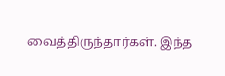வைத்திருந்தார்கள். இந்த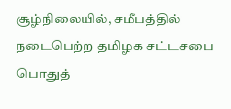சூழ்நிலையில், சமீபத்தில் நடைபெற்ற தமிழக சட்டசபை பொதுத்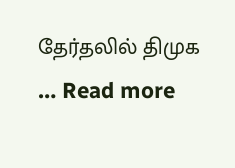தேர்தலில் திமுக … Read more